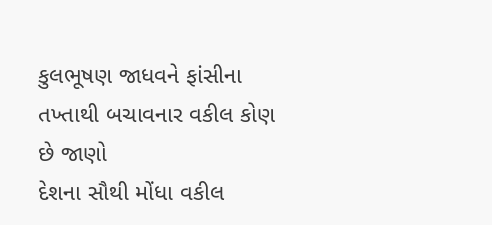કુલભૂષણ જાધવને ફાંસીના તખ્તાથી બચાવનાર વકીલ કોણ છે જાણો
દેશના સૌથી મોંધા વકીલ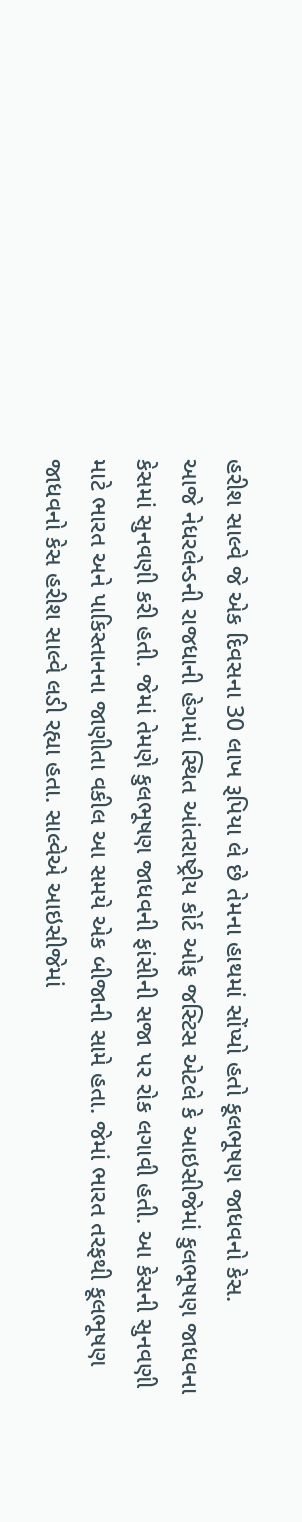હરીશ સાલ્વે જે એક દિવસના 30 લાખ રૂપિયા લે છે તેમના હાથમાં સોંપ્યો હતો કૂલભૂષણ જાધવનો કેસ.
આજે નેધરલેન્ડની રાજધાની હેગમાં સ્થિત આંતરાષ્ટ્રીય કોર્ટ ઓફ જસ્ટિસ એટલે કે આઇસીજેમાં કુલભૂષણ જાધવના કેસમાં સુનવણી કરી હતી. જેમાં તેમણે કુલભૂષણ જાધવની ફાંસીની સજા પર રોક લગાવી હતી. આ કેસની સુનવણી માટે ભારત અને પાકિસ્તાનના જાણીતા વકીલ આ સમયે એક બીજાની સામે હતા. જેમાં ભારત તરફથી કૂલભૂષણ જાધવનો કેસ હરીશ સાલ્વે લડી રહ્યા હતા. સાલ્વેએ આઇસીજેમાં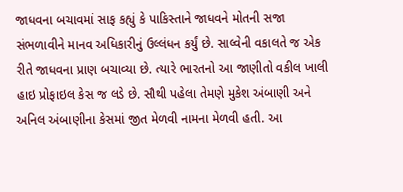જાધવના બચાવમાં સાફ કહ્યું કે પાકિસ્તાને જાધવને મોતની સજા સંભળાવીને માનવ અધિકારીનું ઉલ્લંધન કર્યું છે. સાલ્વેની વકાલતે જ એક રીતે જાધવના પ્રાણ બચાવ્યા છે. ત્યારે ભારતનો આ જાણીતો વકીલ ખાલી હાઇ પ્રોફાઇલ કેસ જ લડે છે. સૌથી પહેલા તેમણે મુકેશ અંબાણી અને અનિલ અંબાણીના કેસમાં જીત મેળવી નામના મેળવી હતી. આ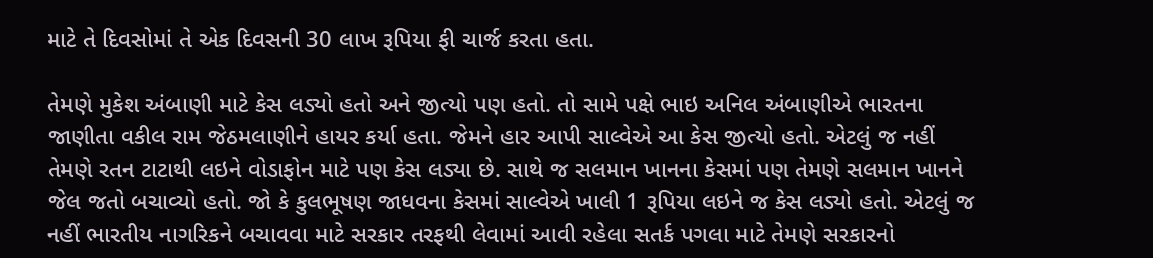માટે તે દિવસોમાં તે એક દિવસની 30 લાખ રૂપિયા ફી ચાર્જ કરતા હતા.

તેમણે મુકેશ અંબાણી માટે કેસ લડ્યો હતો અને જીત્યો પણ હતો. તો સામે પક્ષે ભાઇ અનિલ અંબાણીએ ભારતના જાણીતા વકીલ રામ જેઠમલાણીને હાયર કર્યા હતા. જેમને હાર આપી સાલ્વેએ આ કેસ જીત્યો હતો. એટલું જ નહીં તેમણે રતન ટાટાથી લઇને વોડાફોન માટે પણ કેસ લડ્યા છે. સાથે જ સલમાન ખાનના કેસમાં પણ તેમણે સલમાન ખાનને જેલ જતો બચાવ્યો હતો. જો કે કુલભૂષણ જાધવના કેસમાં સાલ્વેએ ખાલી 1 રૂપિયા લઇને જ કેસ લડ્યો હતો. એટલું જ નહીં ભારતીય નાગરિકને બચાવવા માટે સરકાર તરફથી લેવામાં આવી રહેલા સતર્ક પગલા માટે તેમણે સરકારનો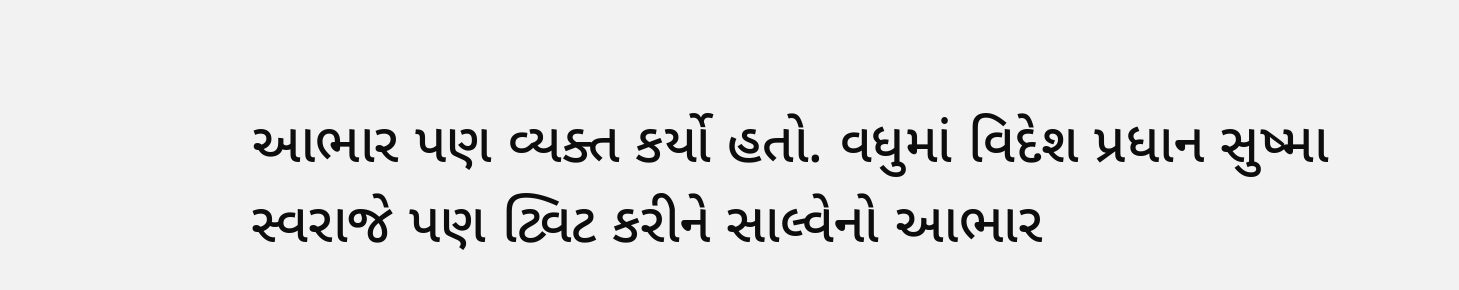આભાર પણ વ્યક્ત કર્યો હતો. વધુમાં વિદેશ પ્રધાન સુષ્મા સ્વરાજે પણ ટ્વિટ કરીને સાલ્વેનો આભાર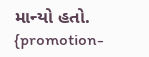માન્યો હતો.
{promotion-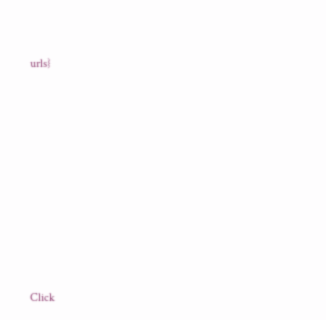urls}












Click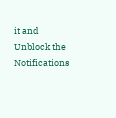it and Unblock the Notifications